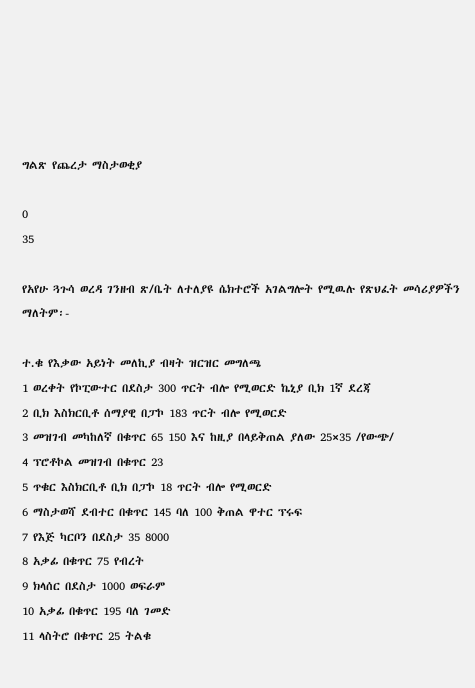ግልጽ የጨረታ ማስታወቂያ

0
35

የአየሁ ጓጉሳ ወረዳ ገንዘብ ጽ/ቤት ለተለያዩ ሴክተሮች አገልግሎት የሚዉሉ የጽህፈት መሳሪያዎችን ማለትም፡-

ተ.ቁ የእቃው አይነት መለኪያ ብዛት ዝርዝር መግለጫ
1 ወረቀት የኮፒውተር በደስታ 300 ጥርት ብሎ የሚወርድ ኬኒያ ቢክ 1ኛ ደረጃ
2 ቢክ እስክርቢቶ ሰማያዊ በፓኮ 183 ጥርት ብሎ የሚወርድ
3 መዝገብ መካከለኛ በቁጥር 65 150 እና ከዚያ በላይቅጠል ያለው 25×35 /የውጭ/
4 ፕሮቶኮል መዝገብ በቁጥር 23
5 ጥቁር እስክርቢቶ ቢክ በፓኮ 18 ጥርት ብሎ የሚወርድ
6 ማስታወሻ ደብተር በቁጥር 145 ባለ 100 ቅጠል ዋተር ፕሩፍ
7 የእጅ ካርቦን በደስታ 35 8000
8 አቃፊ በቁጥር 75 የብረት
9 ክላሰር በደስታ 1000 ወፍራም
10 አቃፊ በቁጥር 195 ባለ ገመድ
11 ላስትሮ በቁጥር 25 ትልቁ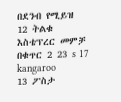በደንብ የሚይዝ
12 ትልቁ እስቴፕረር መምቻ በቁጥር 2 23 s 17 kangaroo
13 ፖስታ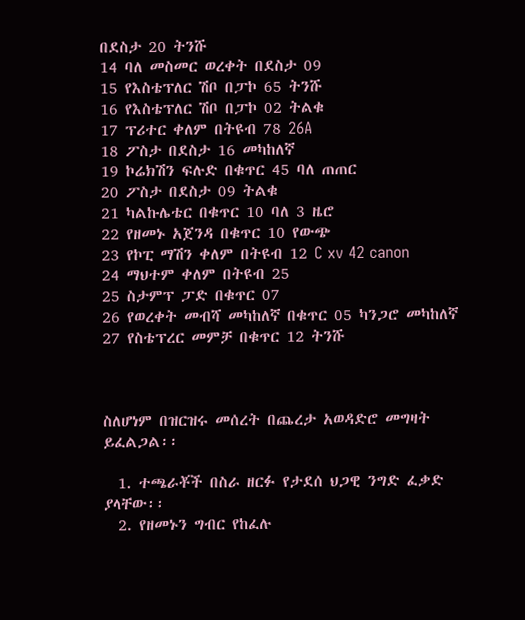በደስታ 20 ትንሹ
14 ባለ መስመር ወረቀት በደስታ 09
15 የእስቴፕለር ሽቦ በፓኮ 65 ትንሹ
16 የእስቴፕለር ሽቦ በፓኮ 02 ትልቁ
17 ፕሪተር ቀለም በትዩብ 78 26A
18 ፖስታ በደስታ 16 መካከለኛ
19 ኮሬክሽን ፍሉድ በቁጥር 45 ባለ ጠጠር
20 ፖስታ በደስታ 09 ትልቁ
21 ካልኩሌቴር በቁጥር 10 ባለ 3 ዜሮ
22 የዘመኑ አጀንዳ በቁጥር 10 የውጭ
23 የኮፒ ማሽን ቀለም በትዩብ 12 C xv 42 canon
24 ማህተም ቀለም በትዩብ 25
25 ስታምፕ ፓድ በቁጥር 07
26 የወረቀት መብሻ መካከለኛ በቁጥር 05 ካንጋሮ መካከለኛ
27 የስቴፕረር መምቻ በቁጥር 12 ትንሹ



ስለሆነም በዝርዝሩ መሰረት በጨረታ አወዳድሮ መግዛት ይፈልጋል፡፡

  1. ተጫራቾች በስራ ዘርፉ የታደሰ ህጋዊ ንግድ ፈቃድ ያላቸው፡፡
  2. የዘመኑን ግብር የከፈሉ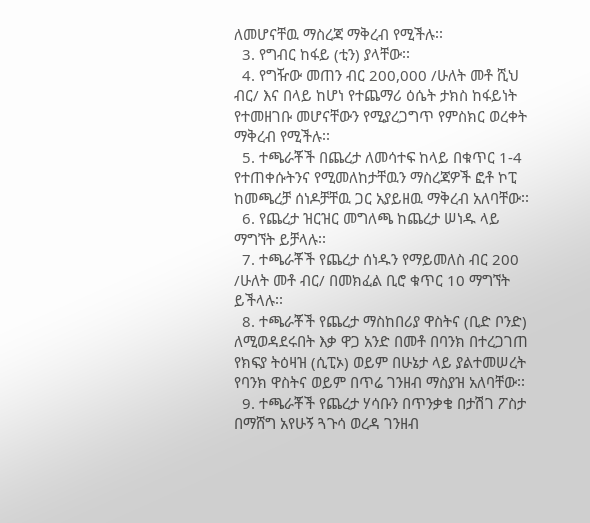ለመሆናቸዉ ማስረጃ ማቅረብ የሚችሉ፡፡
  3. የግብር ከፋይ (ቲን) ያላቸው፡፡
  4. የግዥው መጠን ብር 200,000 /ሁለት መቶ ሺህ ብር/ እና በላይ ከሆነ የተጨማሪ ዕሴት ታክስ ከፋይነት የተመዘገቡ መሆናቸውን የሚያረጋግጥ የምስክር ወረቀት ማቅረብ የሚችሉ፡፡
  5. ተጫራቾች በጨረታ ለመሳተፍ ከላይ በቁጥር 1-4 የተጠቀሱትንና የሚመለከታቸዉን ማስረጃዎች ፎቶ ኮፒ ከመጫረቻ ሰነዶቻቸዉ ጋር አያይዘዉ ማቅረብ አለባቸው፡፡
  6. የጨረታ ዝርዝር መግለጫ ከጨረታ ሠነዱ ላይ ማግኘት ይቻላሉ፡፡
  7. ተጫራቾች የጨረታ ሰነዱን የማይመለስ ብር 200 /ሁለት መቶ ብር/ በመክፈል ቢሮ ቁጥር 10 ማግኘት ይችላሉ፡፡
  8. ተጫራቾች የጨረታ ማስከበሪያ ዋስትና (ቢድ ቦንድ) ለሚወዳደሩበት እቃ ዋጋ አንድ በመቶ በባንክ በተረጋገጠ የክፍያ ትዕዛዝ (ሲፒኦ) ወይም በሁኔታ ላይ ያልተመሠረት የባንክ ዋስትና ወይም በጥሬ ገንዘብ ማስያዝ አለባቸው፡፡
  9. ተጫራቾች የጨረታ ሃሳቡን በጥንቃቄ በታሽገ ፖስታ በማሸግ አየሁኝ ጓጉሳ ወረዳ ገንዘብ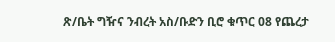ጽ/ቤት ግዥና ንብረት አስ/ቡድን ቢሮ ቁጥር 08 የጨረታ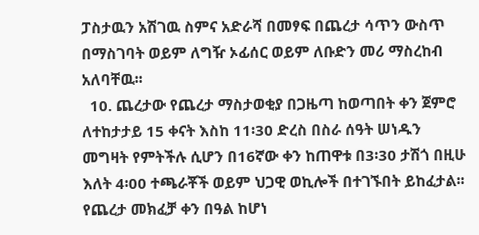ፓስታዉን አሽገዉ ስምና አድራሻ በመፃፍ በጨረታ ሳጥን ውስጥ በማስገባት ወይም ለግዥ ኦፊሰር ወይም ለቡድን መሪ ማስረከብ አለባቸዉ፡፡
  10. ጨረታው የጨረታ ማስታወቂያ በጋዜጣ ከወጣበት ቀን ጀምሮ ለተከታታይ 15 ቀናት እስከ 11፡30 ድረስ በስራ ሰዓት ሠነዱን መግዛት የምትችሉ ሲሆን በ16ኛው ቀን ከጠዋቱ በ3፡30 ታሽጎ በዚሁ እለት 4፡00 ተጫራቾች ወይም ህጋዊ ወኪሎች በተገኙበት ይከፈታል፡፡ የጨረታ መክፈቻ ቀን በዓል ከሆነ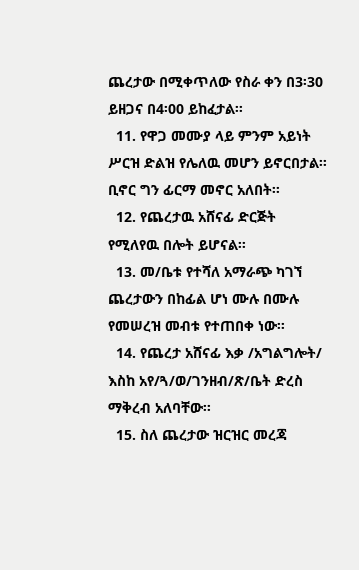ጨረታው በሚቀጥለው የስራ ቀን በ3፡30 ይዘጋና በ4፡00 ይከፈታል፡፡
  11. የዋጋ መሙያ ላይ ምንም አይነት ሥርዝ ድልዝ የሌለዉ መሆን ይኖርበታል፡፡ ቢኖር ግን ፊርማ መኖር አለበት፡፡
  12. የጨረታዉ አሸናፊ ድርጅት የሚለየዉ በሎት ይሆናል፡፡
  13. መ/ቤቱ የተሻለ አማራጭ ካገኘ ጨረታውን በከፊል ሆነ ሙሉ በሙሉ የመሠረዝ መብቱ የተጠበቀ ነው፡፡
  14. የጨረታ አሸናፊ እቃ /አግልግሎት/ እስከ አየ/ጓ/ወ/ገንዘብ/ጽ/ቤት ድረስ ማቅረብ አለባቸው፡፡
  15. ስለ ጨረታው ዝርዝር መረጃ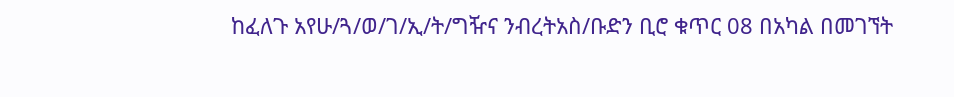ከፈለጉ አየሁ/ጓ/ወ/ገ/ኢ/ት/ግዥና ንብረትአስ/ቡድን ቢሮ ቁጥር 08 በአካል በመገኘት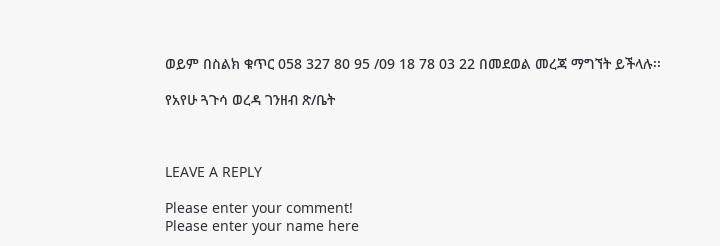ወይም በስልክ ቁጥር 058 327 80 95 /09 18 78 03 22 በመደወል መረጃ ማግኘት ይችላሉ፡፡

የአየሁ ጓጉሳ ወረዳ ገንዘብ ጽ/ቤት



LEAVE A REPLY

Please enter your comment!
Please enter your name here